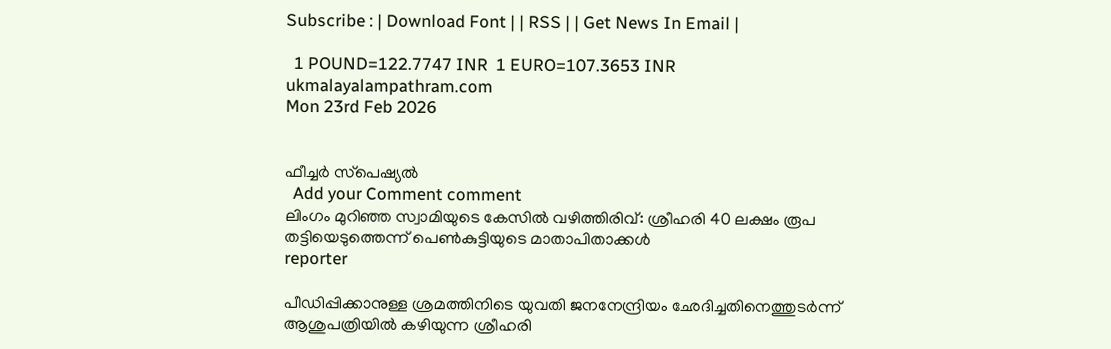Subscribe : | Download Font | | RSS | | Get News In Email |

  1 POUND=122.7747 INR  1 EURO=107.3653 INR
ukmalayalampathram.com
Mon 23rd Feb 2026


ഫീച്ചര്‍ സ്‌പെഷ്യല്‍
  Add your Comment comment
ലിംഗം മുറിഞ്ഞ സ്വാമിയുടെ കേസില്‍ വഴിത്തിരിവ്: ശ്രീഹരി 40 ലക്ഷം രൂപ തട്ടിയെടുത്തെന്ന് പെണ്‍കുട്ടിയുടെ മാതാപിതാക്കള്‍
reporter

പീഡിപ്പിക്കാനുള്ള ശ്രമത്തിനിടെ യുവതി ജനനേന്ദ്രിയം ഛേദിച്ചതിനെത്തുടര്‍ന്ന് ആശുപത്രിയില്‍ കഴിയുന്ന ശ്രീഹരി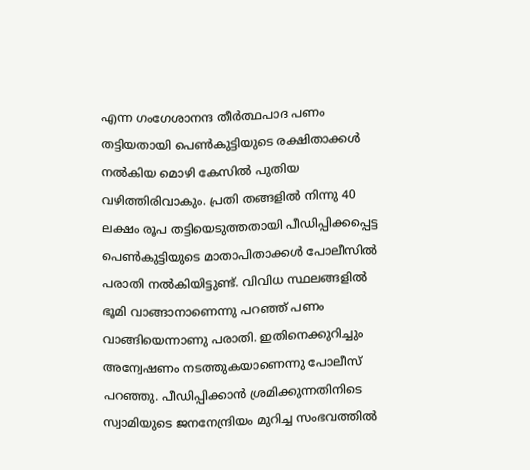എന്ന ഗംഗേശാനന്ദ തീര്‍ത്ഥപാദ പണം തട്ടിയതായി പെണ്‍കുട്ടിയുടെ രക്ഷിതാക്കള്‍ നല്‍കിയ മൊഴി കേസില്‍ പുതിയ വഴിത്തിരിവാകും. പ്രതി തങ്ങളില്‍ നിന്നു 40 ലക്ഷം രൂപ തട്ടിയെടുത്തതായി പീഡിപ്പിക്കപ്പെട്ട പെണ്‍കുട്ടിയുടെ മാതാപിതാക്കള്‍ പോലീസില്‍ പരാതി നല്‍കിയിട്ടുണ്ട്. വിവിധ സ്ഥലങ്ങളില്‍ ഭൂമി വാങ്ങാനാണെന്നു പറഞ്ഞ് പണം വാങ്ങിയെന്നാണു പരാതി. ഇതിനെക്കുറിച്ചും അന്വേഷണം നടത്തുകയാണെന്നു പോലീസ് പറഞ്ഞു. പീഡിപ്പിക്കാന്‍ ശ്രമിക്കുന്നതിനിടെ സ്വാമിയുടെ ജനനേന്ദ്രിയം മുറിച്ച സംഭവത്തില്‍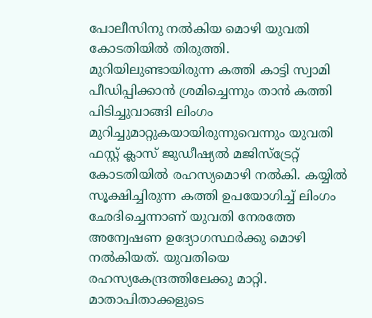പോലീസിനു നല്‍കിയ മൊഴി യുവതി കോടതിയില്‍ തിരുത്തി. മുറിയിലുണ്ടായിരുന്ന കത്തി കാട്ടി സ്വാമി പീഡിപ്പിക്കാന്‍ ശ്രമിച്ചെന്നും താന്‍ കത്തി പിടിച്ചുവാങ്ങി ലിംഗം മുറിച്ചുമാറ്റുകയായിരുന്നുവെന്നും യുവതി ഫസ്റ്റ് ക്ലാസ് ജുഡീഷ്യല്‍ മജിസ്‌ട്രേറ്റ് കോടതിയില്‍ രഹസ്യമൊഴി നല്‍കി. കയ്യില്‍ സൂക്ഷിച്ചിരുന്ന കത്തി ഉപയോഗിച്ച് ലിംഗം ഛേദിച്ചെന്നാണ് യുവതി നേരത്തേ അന്വേഷണ ഉദ്യോഗസ്ഥര്‍ക്കു മൊഴി നല്‍കിയത്. യുവതിയെ രഹസ്യകേന്ദ്രത്തിലേക്കു മാറ്റി. മാതാപിതാക്കളുടെ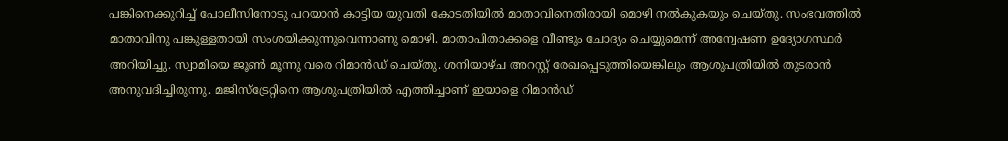പങ്കിനെക്കുറിച്ച് പോലീസിനോടു പറയാന്‍ കാട്ടിയ യുവതി കോടതിയില്‍ മാതാവിനെതിരായി മൊഴി നല്‍കുകയും ചെയ്തു. സംഭവത്തില്‍ മാതാവിനു പങ്കുള്ളതായി സംശയിക്കുന്നുവെന്നാണു മൊഴി. മാതാപിതാക്കളെ വീണ്ടും ചോദ്യം ചെയ്യുമെന്ന് അന്വേഷണ ഉദ്യോഗസ്ഥര്‍ അറിയിച്ചു. സ്വാമിയെ ജൂണ്‍ മൂന്നു വരെ റിമാന്‍ഡ് ചെയ്തു. ശനിയാഴ്ച അറസ്റ്റ് രേഖപ്പെടുത്തിയെങ്കിലും ആശുപത്രിയില്‍ തുടരാന്‍ അനുവദിച്ചിരുന്നു. മജിസ്‌ട്രേറ്റിനെ ആശുപത്രിയില്‍ എത്തിച്ചാണ് ഇയാളെ റിമാന്‍ഡ്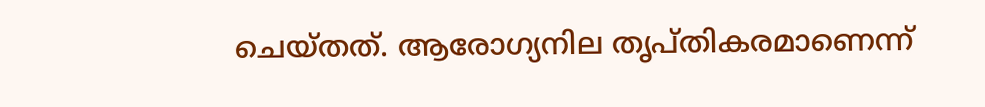ചെയ്തത്. ആരോഗ്യനില തൃപ്തികരമാണെന്ന്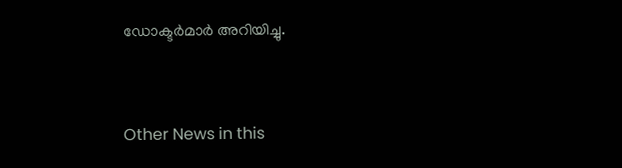ഡോക്ടര്‍മാര്‍ അറിയിച്ചു.


Other News in this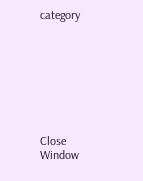category








Close Window